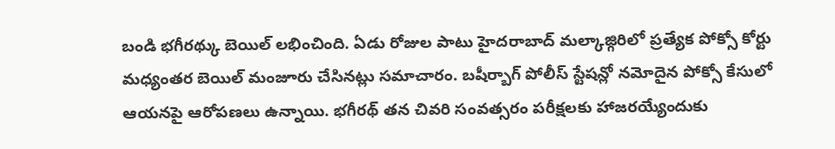బండి భగీరథ్కు బెయిల్ లభించింది. ఏడు రోజుల పాటు హైదరాబాద్ మల్కాజ్గిరిలో ప్రత్యేక పోక్సో కోర్టు మధ్యంతర బెయిల్ మంజూరు చేసినట్లు సమాచారం. బషీర్బాగ్ పోలీస్ స్టేషన్లో నమోదైన పోక్సో కేసులో ఆయనపై ఆరోపణలు ఉన్నాయి. భగీరథ్ తన చివరి సంవత్సరం పరీక్షలకు హాజరయ్యేందుకు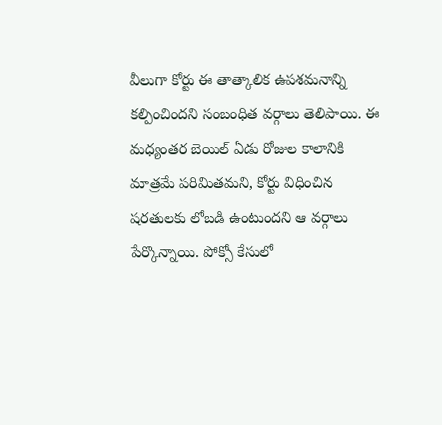వీలుగా కోర్టు ఈ తాత్కాలిక ఉపశమనాన్ని కల్పించిందని సంబంధిత వర్గాలు తెలిపాయి. ఈ మధ్యంతర బెయిల్ ఏడు రోజుల కాలానికి మాత్రమే పరిమితమని, కోర్టు విధించిన షరతులకు లోబడి ఉంటుందని ఆ వర్గాలు పేర్కొన్నాయి. పోక్సో కేసులో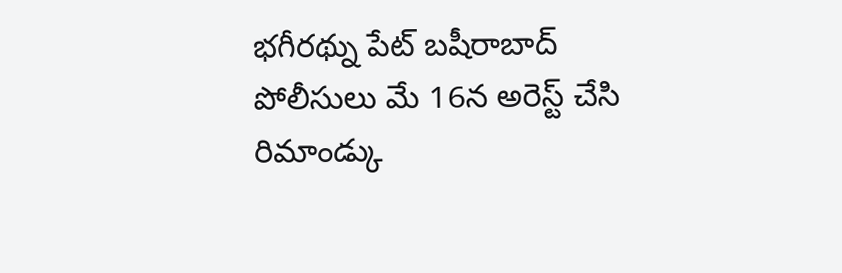భగీరథ్ను పేట్ బషీరాబాద్ పోలీసులు మే 16న అరెస్ట్ చేసి రిమాండ్కు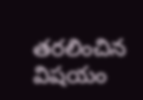తరలించిన విషయం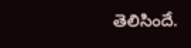తెలిసిందే.